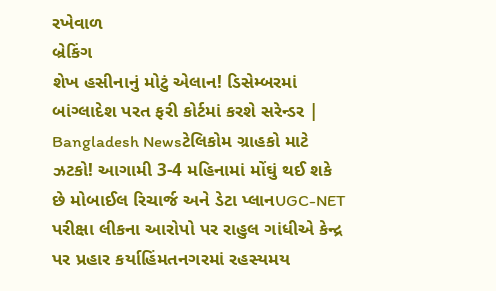રખેવાળ
બ્રેકિંગ
શેખ હસીનાનું મોટું એલાન! ડિસેમ્બરમાં બાંગ્લાદેશ પરત ફરી કોર્ટમાં કરશે સરેન્ડર | Bangladesh Newsટેલિકોમ ગ્રાહકો માટે ઝટકો! આગામી 3-4 મહિનામાં મોંઘું થઈ શકે છે મોબાઈલ રિચાર્જ અને ડેટા પ્લાનUGC-NET પરીક્ષા લીકના આરોપો પર રાહુલ ગાંધીએ કેન્દ્ર પર પ્રહાર કર્યાહિંમતનગરમાં રહસ્યમય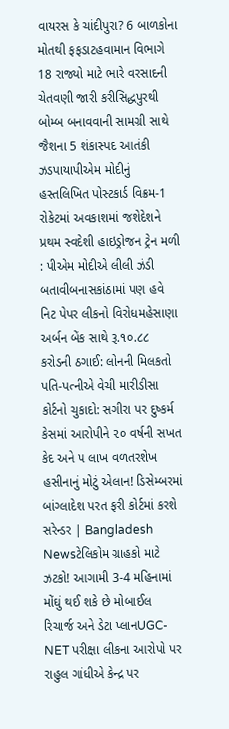વાયરસ કે ચાંદીપુરા? 6 બાળકોના મોતથી ફફડાટહવામાન વિભાગે 18 રાજ્યો માટે ભારે વરસાદની ચેતવણી જારી કરીસિદ્ધપુરથી બોમ્બ બનાવવાની સામગ્રી સાથે જૈશના 5 શંકાસ્પદ આતંકી ઝડપાયાપીએમ મોદીનું હસ્તલિખિત પોસ્ટકાર્ડ વિક્રમ-1 રોકેટમાં અવકાશમાં જશેદેશને પ્રથમ સ્વદેશી હાઇડ્રોજન ટ્રેન મળી : પીએમ મોદીએ લીલી ઝંડી બતાવીબનાસકાંઠામાં પણ હવે નિટ પેપર લીકનો વિરોધમહેસાણા અર્બન બેંક સાથે રૂ.૧૦.૮૮ કરોડની ઠગાઈ: લોનની મિલકતો પતિ-પત્નીએ વેચી મારીડીસા કોર્ટનો ચુકાદો: સગીરા પર દુષ્કર્મ કેસમાં આરોપીને ૨૦ વર્ષની સખત કેદ અને ૫ લાખ વળતરશેખ હસીનાનું મોટું એલાન! ડિસેમ્બરમાં બાંગ્લાદેશ પરત ફરી કોર્ટમાં કરશે સરેન્ડર | Bangladesh Newsટેલિકોમ ગ્રાહકો માટે ઝટકો! આગામી 3-4 મહિનામાં મોંઘું થઈ શકે છે મોબાઈલ રિચાર્જ અને ડેટા પ્લાનUGC-NET પરીક્ષા લીકના આરોપો પર રાહુલ ગાંધીએ કેન્દ્ર પર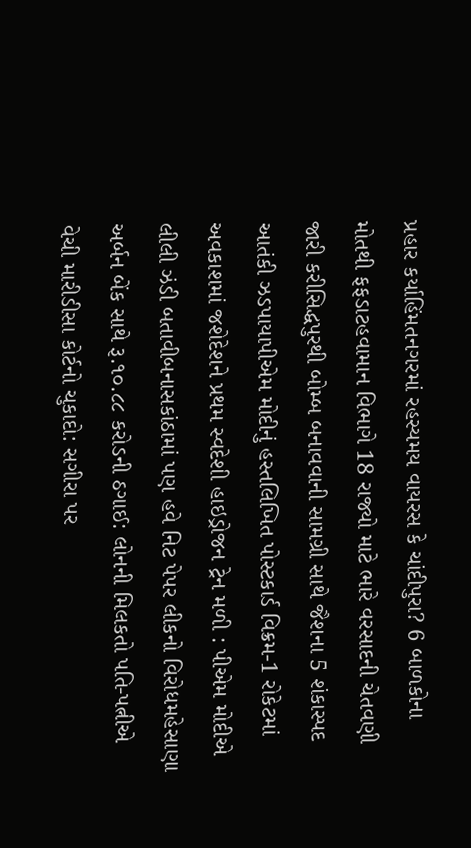પ્રહાર કર્યાહિંમતનગરમાં રહસ્યમય વાયરસ કે ચાંદીપુરા? 6 બાળકોના મોતથી ફફડાટહવામાન વિભાગે 18 રાજ્યો માટે ભારે વરસાદની ચેતવણી જારી કરીસિદ્ધપુરથી બોમ્બ બનાવવાની સામગ્રી સાથે જૈશના 5 શંકાસ્પદ આતંકી ઝડપાયાપીએમ મોદીનું હસ્તલિખિત પોસ્ટકાર્ડ વિક્રમ-1 રોકેટમાં અવકાશમાં જશેદેશને પ્રથમ સ્વદેશી હાઇડ્રોજન ટ્રેન મળી : પીએમ મોદીએ લીલી ઝંડી બતાવીબનાસકાંઠામાં પણ હવે નિટ પેપર લીકનો વિરોધમહેસાણા અર્બન બેંક સાથે રૂ.૧૦.૮૮ કરોડની ઠગાઈ: લોનની મિલકતો પતિ-પત્નીએ વેચી મારીડીસા કોર્ટનો ચુકાદો: સગીરા પર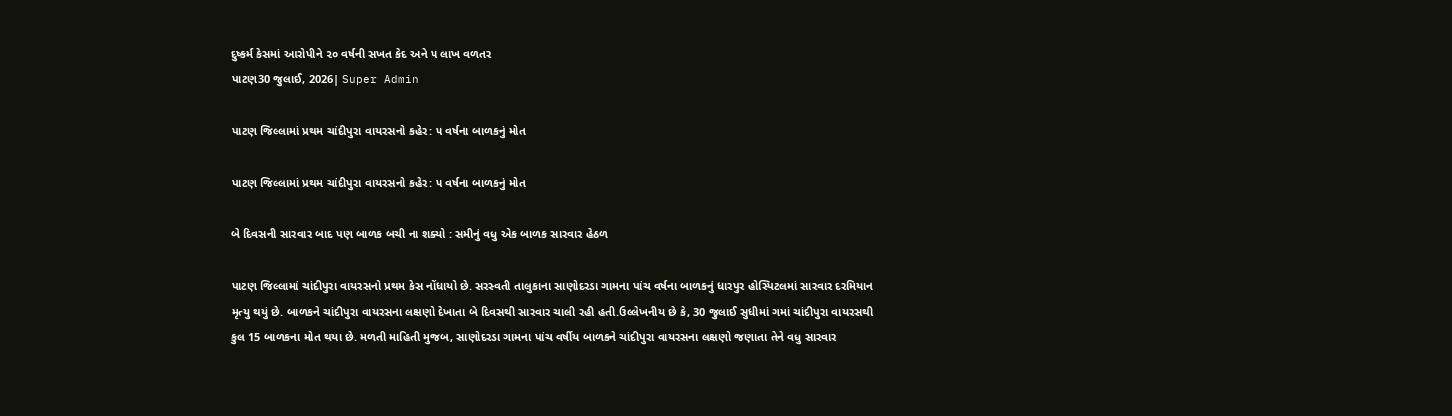દુષ્કર્મ કેસમાં આરોપીને ૨૦ વર્ષની સખત કેદ અને ૫ લાખ વળતર
પાટણ30 જુલાઈ, 2026| Super Admin

પાટણ જિલ્લામાં પ્રથમ ચાંદીપુરા વાયરસનો કહેર: ૫ વર્ષના બાળકનું મોત

પાટણ જિલ્લામાં પ્રથમ ચાંદીપુરા વાયરસનો કહેર: ૫ વર્ષના બાળકનું મોત

બે દિવસની સારવાર બાદ પણ બાળક બચી ના શક્યો : સમીનું વધુ એક બાળક સારવાર હેઠળ

પાટણ જિલ્લામાં ચાંદીપુરા વાયરસનો પ્રથમ કેસ નોંધાયો છે. સરસ્વતી તાલુકાના સાણોદરડા ગામના પાંચ વર્ષના બાળકનું ધારપુર હોસ્પિટલમાં સારવાર દરમિયાન મૃત્યુ થયું છે. બાળકને ચાંદીપુરા વાયરસના લક્ષણો દેખાતા બે દિવસથી સારવાર ચાલી રહી હતી.ઉલ્લેખનીય છે કે, 30 જુલાઈ સુધીમાં ગમાં ચાંદીપુરા વાયરસથી કુલ 15 બાળકના મોત થયા છે. મળતી માહિતી મુજબ, સાણોદરડા ગામના પાંચ વર્ષીય બાળકને ચાંદીપુરા વાયરસના લક્ષણો જણાતા તેને વધુ સારવાર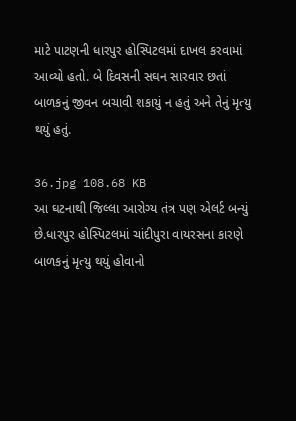માટે પાટણની ધારપુર હોસ્પિટલમાં દાખલ કરવામાં આવ્યો હતો. બે દિવસની સઘન સારવાર છતાં બાળકનું જીવન બચાવી શકાયું ન હતું અને તેનું મૃત્યુ થયું હતું.

36.jpg 108.68 KB
આ ઘટનાથી જિલ્લા આરોગ્ય તંત્ર પણ એલર્ટ બન્યું છે.ધારપુર હોસ્પિટલમાં ચાંદીપુરા વાયરસના કારણે બાળકનું મૃત્યુ થયું હોવાનો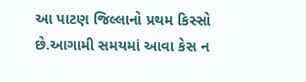આ પાટણ જિલ્લાનો પ્રથમ કિસ્સો છે.આગામી સમયમાં આવા કેસ ન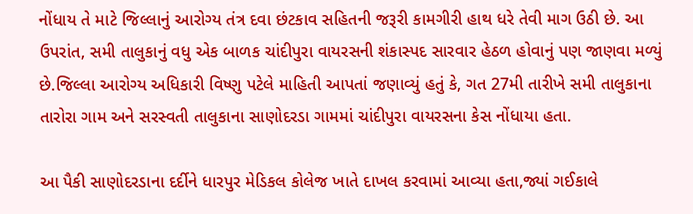નોંધાય તે માટે જિલ્લાનું આરોગ્ય તંત્ર દવા છંટકાવ સહિતની જરૂરી કામગીરી હાથ ધરે તેવી માગ ઉઠી છે. આ ઉપરાંત, સમી તાલુકાનું વધુ એક બાળક ચાંદીપુરા વાયરસની શંકાસ્પદ સારવાર હેઠળ હોવાનું પણ જાણવા મળ્યું છે.જિલ્લા આરોગ્ય અધિકારી વિષ્ણુ પટેલે માહિતી આપતાં જણાવ્યું હતું કે, ગત 27મી તારીખે સમી તાલુકાના તારોરા ગામ અને સરસ્વતી તાલુકાના સાણોદરડા ગામમાં ચાંદીપુરા વાયરસના કેસ નોંધાયા હતા.

આ પૈકી સાણોદરડાના દર્દીને ધારપુર મેડિકલ કોલેજ ખાતે દાખલ કરવામાં આવ્યા હતા,જ્યાં ગઈકાલે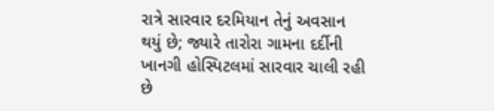રાત્રે સારવાર દરમિયાન તેનું અવસાન થયું છે; જ્યારે તારોરા ગામના દર્દીની ખાનગી હોસ્પિટલમાં સારવાર ચાલી રહી છે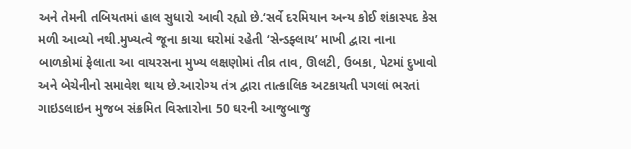અને તેમની તબિયતમાં હાલ સુધારો આવી રહ્યો છે.‘સર્વે દરમિયાન અન્ય કોઈ શંકાસ્પદ કેસ મળી આવ્યો નથી.મુખ્યત્વે જૂના કાચા ઘરોમાં રહેતી ‘સેન્ડફ્લાય’ માખી દ્વારા નાના બાળકોમાં ફેલાતા આ વાયરસના મુખ્ય લક્ષણોમાં તીવ્ર તાવ, ઊલટી, ઉબકા, પેટમાં દુખાવો અને બેચેનીનો સમાવેશ થાય છે.આરોગ્ય તંત્ર દ્વારા તાત્કાલિક અટકાયતી પગલાં ભરતાં ગાઇડલાઇન મુજબ સંક્રમિત વિસ્તારોના 50 ઘરની આજુબાજુ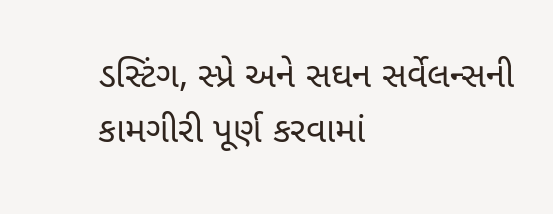ડસ્ટિંગ, સ્પ્રે અને સઘન સર્વેલન્સની કામગીરી પૂર્ણ કરવામાં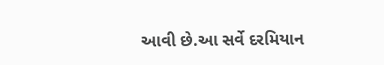આવી છે.આ સર્વે દરમિયાન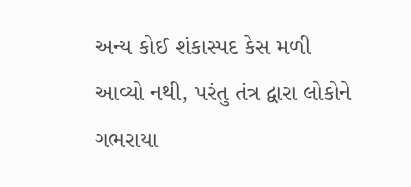અન્ય કોઈ શંકાસ્પદ કેસ મળી આવ્યો નથી, પરંતુ તંત્ર દ્વારા લોકોને ગભરાયા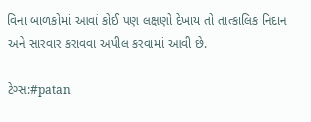વિના બાળકોમાં આવાં કોઈ પણ લક્ષણો દેખાય તો તાત્કાલિક નિદાન અને સારવાર કરાવવા અપીલ કરવામાં આવી છે.

ટેગ્સ:#patan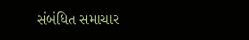સંબંધિત સમાચાર